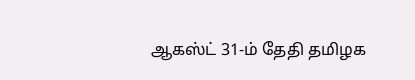ஆகஸ்ட் 31-ம் தேதி தமிழக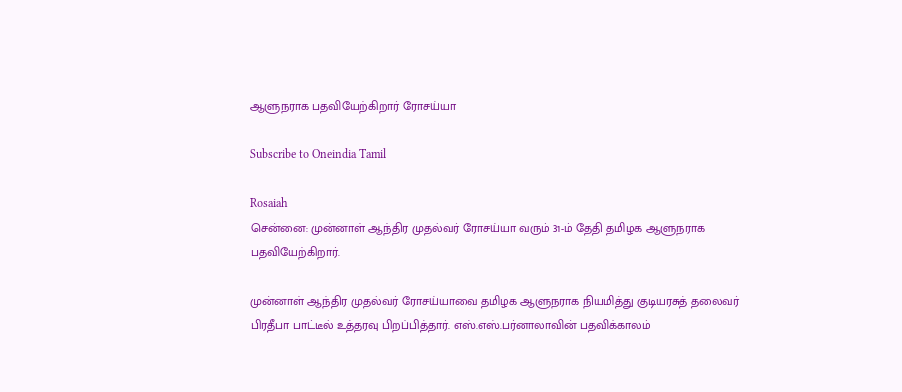ஆளுநராக பதவியேற்கிறார் ரோசய்யா

Subscribe to Oneindia Tamil

Rosaiah
சென்னை: முன்னாள் ஆந்திர முதல்வர் ரோசய்யா வரும் 31-ம் தேதி தமிழக ஆளுநராக பதவியேற்கிறார்.

முன்னாள் ஆந்திர முதல்வர் ரோசய்யாவை தமிழக ஆளுநராக நியமித்து குடியரசுத் தலைவர் பிரதீபா பாட்டீல் உத்தரவு பிறப்பித்தார். எஸ்.எஸ்.பர்னாலாவின் பதவிக்காலம்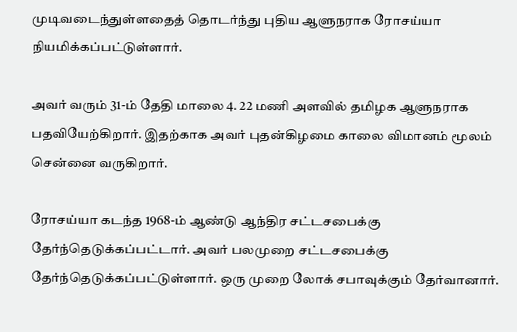முடிவடைந்துள்ளதைத் தொடர்ந்து புதிய ஆளுநராக ரோசய்யா நியமிக்கப்பட்டுள்ளார்.

அவர் வரும் 31-ம் தேதி மாலை 4. 22 மணி அளவில் தமிழக ஆளுநராக பதவியேற்கிறார். இதற்காக அவர் புதன்கிழமை காலை விமானம் மூலம் சென்னை வருகிறார்.

ரோசய்யா கடந்த 1968-ம் ஆண்டு ஆந்திர சட்டசபைக்கு தேர்ந்தெடுக்கப்பட்டார். அவர் பலமுறை சட்டசபைக்கு தேர்ந்தெடுக்கப்பட்டுள்ளார். ஒரு முறை லோக் சபாவுக்கும் தேர்வானார்.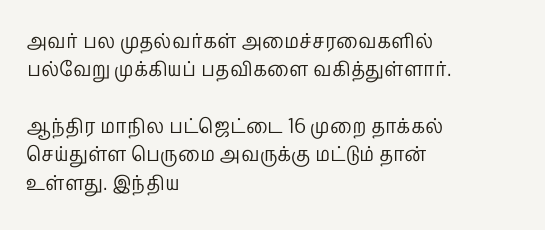அவர் பல முதல்வர்கள் அமைச்சரவைகளில் பல்வேறு முக்கியப் பதவிகளை வகித்துள்ளார்.

ஆந்திர மாநில பட்ஜெட்டை 16 முறை தாக்கல் செய்துள்ள பெருமை அவருக்கு மட்டும் தான் உள்ளது. இந்திய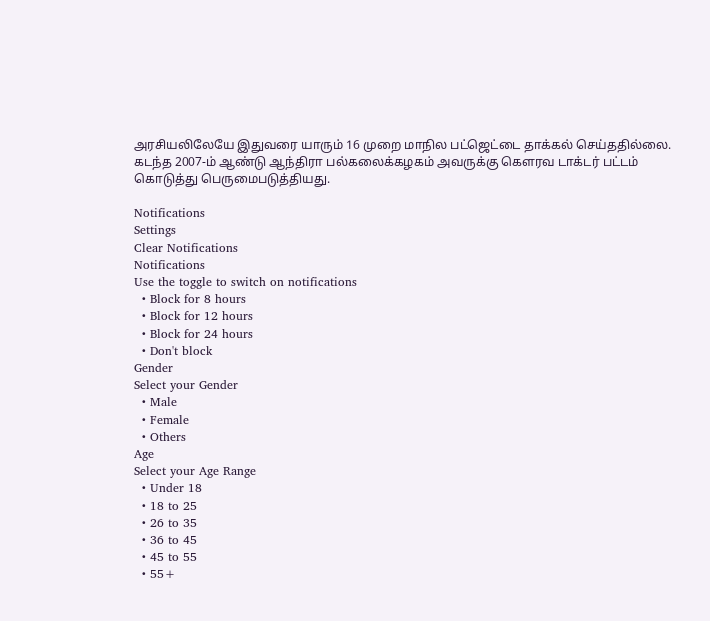அரசியலிலேயே இதுவரை யாரும் 16 முறை மாநில பட்ஜெட்டை தாக்கல் செய்ததில்லை. கடந்த 2007-ம் ஆண்டு ஆந்திரா பல்கலைக்கழகம் அவருக்கு கௌரவ டாக்டர் பட்டம் கொடுத்து பெருமைபடுத்தியது.

Notifications
Settings
Clear Notifications
Notifications
Use the toggle to switch on notifications
  • Block for 8 hours
  • Block for 12 hours
  • Block for 24 hours
  • Don't block
Gender
Select your Gender
  • Male
  • Female
  • Others
Age
Select your Age Range
  • Under 18
  • 18 to 25
  • 26 to 35
  • 36 to 45
  • 45 to 55
  • 55+